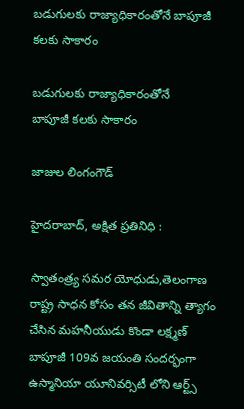బడుగులకు రాజ్యాధికారంతోనే బాపూజీ కలకు సాకారం

బడుగులకు రాజ్యాధికారంతోనే
బాపూజీ కలకు సాకారం

జాజుల లింగంగౌడ్

హైదరాబాద్, అక్షిత ప్రతినిధి :

స్వాతంత్ర్య సమర యోధుడు,తెలంగాణ రాష్ట్ర సాధన కోసం తన జీవితాన్ని త్యాగం చేసిన మహనీయుడు కొండా లక్ష్మణ్ బాపూజీ 109వ జయంతి సందర్భంగా ఉస్మానియా యూనివర్సిటీ లోని ఆర్ట్స్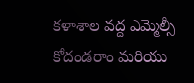కళాశాల వద్ద ఎమ్మెల్సీ కోదండరాం మరియు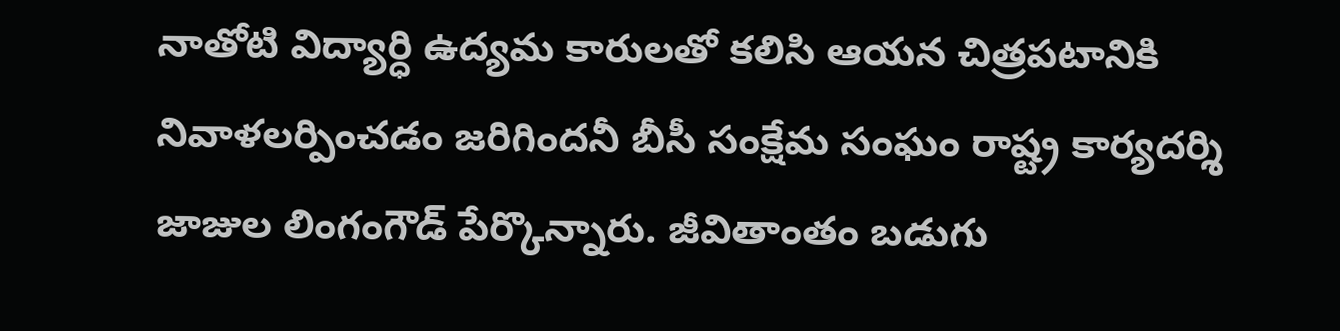నాతోటి విద్యార్ధి ఉద్యమ కారులతో కలిసి ఆయన చిత్రపటానికి నివాళలర్పించడం జరిగిందనీ బీసీ సంక్షేమ సంఘం రాష్ట్ర కార్యదర్శి జాజుల లింగంగౌడ్ పేర్కొన్నారు. జీవితాంతం బడుగు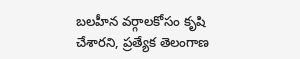బలహీన వర్గాలకోసం కృషి చేశారని, ప్రత్యేక తెలంగాణ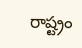రాష్ట్రం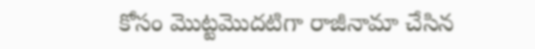కోసం మొట్టమొదటిగా రాజీనామా చేసిన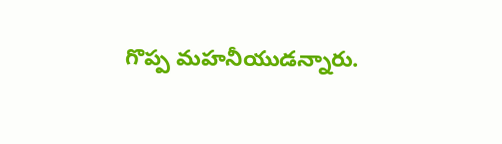గొప్ప మహనీయుడన్నారు.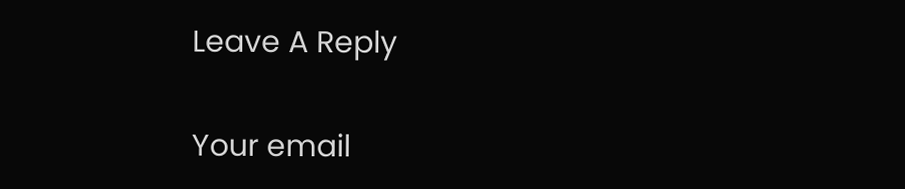Leave A Reply

Your email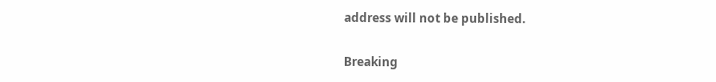address will not be published.

Breaking